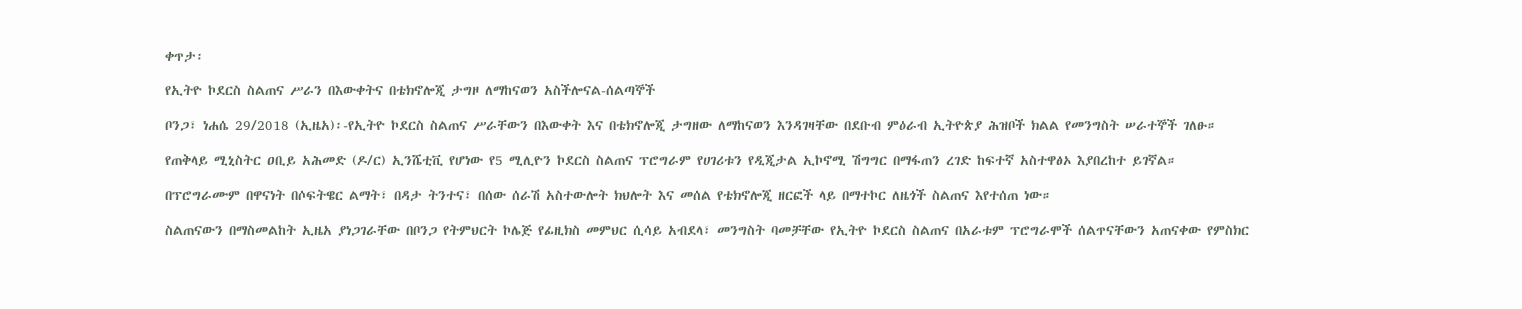ቀጥታ፡

የኢትዮ ኮደርስ ስልጠና ሥራን በእውቀትና በቴክኖሎጂ ታግዞ ለማከናወን አስችሎናል-ሰልጣኞች

ቦንጋ፣ ነሐሴ 29/2018 (ኢዜአ)፡-የኢትዮ ኮደርስ ስልጠና ሥራቸውን በእውቀት እና በቴክኖሎጂ ታግዘው ለማከናወን እንዳገዛቸው በደቡብ ምዕራብ ኢትዮጵያ ሕዝቦች ክልል የመንግስት ሠራተኞች ገለፁ።

የጠቅላይ ሚኒስትር ዐቢይ አሕመድ (ዶ/ር) ኢንሼቲቪ የሆነው የ5 ሚሊዮን ኮደርስ ስልጠና ፕሮግራም የሀገሪቱን የዲጂታል ኢኮኖሚ ሽግግር በማፋጠን ረገድ ከፍተኛ አስተዋፅኦ እያበረከተ ይገኛል።

በፕሮግራሙም በዋናነት በሶፍትዌር ልማት፣ በዳታ ትንተና፣ በሰው ሰራሽ አስተውሎት ክህሎት እና መሰል የቴክኖሎጂ ዘርፎች ላይ በማተኮር ለዜጎች ስልጠና እየተሰጠ ነው።

ስልጠናውን በማስመልከት ኢዜአ ያነጋገራቸው በቦንጋ የትምህርት ኮሌጅ የፊዚክስ መምህር ሲሳይ አብደላ፣ መንግስት ባመቻቸው የኢትዮ ኮደርስ ስልጠና በአራቱም ፕሮግራሞች ሰልጥናቸውን አጠናቀው የምስክር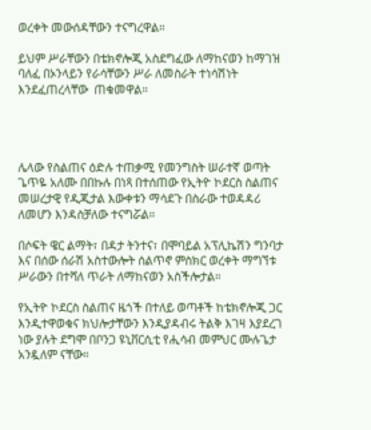ወረቀት መውሰዳቸውን ተናግረዋል።

ይህም ሥራቸውን በቴክኖሎጂ አስደግፈው ለማከናወን ከማገዝ ባለፈ በኦንላይን የራሳቸውን ሥራ ለመስራት ተነሳሽነት እንደፈጠረላቸው  ጠቁመዋል።




ሌላው የስልጠና ዕድሉ ተጠቃሚ የመንግስት ሠራተኛ ወጣት ጌጥዬ አለሙ በበኩሉ በነጻ በተሰጠው የኢትዮ ኮደርስ ስልጠና መሠረታዊ የዲጂታል እውቀቱን ማሳደጉ በስራው ተወዳዳሪ ለመሆን እንዳስቻለው ተናግሯል።

በሶፍት ዌር ልማት፣ በዳታ ትንተና፣ በሞባይል አፕሊኬሽን ግንባታ እና በሰው ሰራሽ አስተውሎት ሰልጥኖ ምስክር ወረቀት ማግኘቱ  ሥራውን በተሻለ ጥራት ለማከናወን አስችሎታል።

የኢትዮ ኮደርስ ስልጠና ዜጎች በተለይ ወጣቶች ከቴክኖሎጂ ጋር እንዲተዋወቁና ክህሎታቸውን እንዲያዳብሩ ትልቅ እገዛ እያደረገ ነው ያሉት ደግሞ በቦንጋ ዩኒቨርሲቲ የሒሳብ መምህር ሙሉጌታ አንዷለም ናቸው።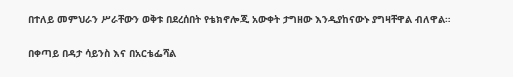በተለይ መምህራን ሥራቸውን ወቅቱ በደረሰበት የቴክኖሎጂ አውቀት ታግዘው እንዲያከናውኑ ያግዛቸዋል ብለዋል።

በቀጣይ በዳታ ሳይንስ እና በአርቴፌሻል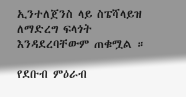ኢንተለጀንስ ላይ ስፔሻላይዝ ለማድረግ ፍላጎት እንዳደረባቸውም ጠቁሟል ።

የደቡብ ምዕራብ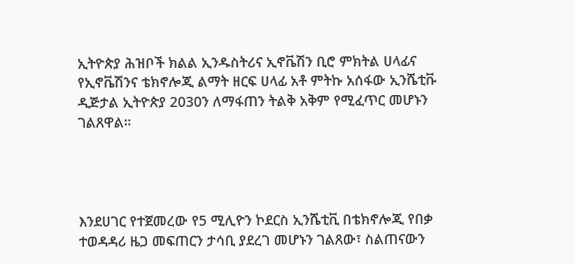ኢትዮጵያ ሕዝቦች ክልል ኢንዱስትሪና ኢኖቬሽን ቢሮ ምክትል ሀላፊና የኢኖቬሽንና ቴክኖሎጂ ልማት ዘርፍ ሀላፊ አቶ ምትኩ አሰፋው ኢንሼቲቩ ዲጅታል ኢትዮጵያ 2030ን ለማፋጠን ትልቅ አቅም የሚፈጥር መሆኑን ገልጸዋል።




እንደሀገር የተጀመረው የ5 ሚሊዮን ኮደርስ ኢንሼቲቪ በቴክኖሎጂ የበቃ ተወዳዳሪ ዜጋ መፍጠርን ታሳቢ ያደረገ መሆኑን ገልጸው፣ ስልጠናውን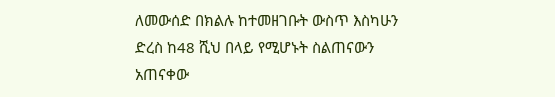ለመውሰድ በክልሉ ከተመዘገቡት ውስጥ እስካሁን ድረስ ከ48 ሺህ በላይ የሚሆኑት ስልጠናውን አጠናቀው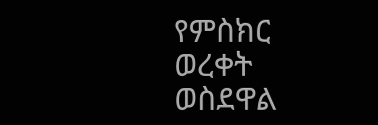የምስክር ወረቀት ወስደዋል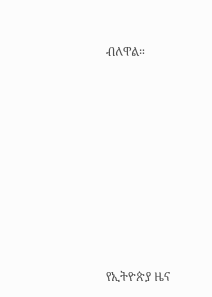ብለዋል።











የኢትዮጵያ ዜና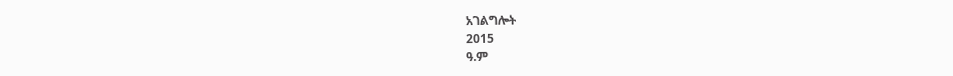አገልግሎት
2015
ዓ.ም